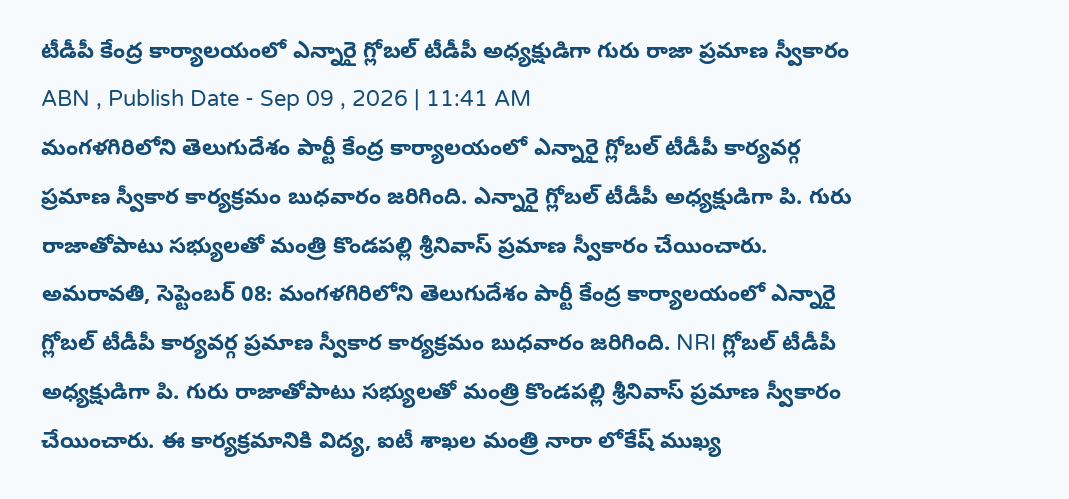టీడీపీ కేంద్ర కార్యాలయంలో ఎన్నారై గ్లోబల్ టీడీపీ అధ్యక్షుడిగా గురు రాజా ప్రమాణ స్వీకారం
ABN , Publish Date - Sep 09 , 2026 | 11:41 AM
మంగళగిరిలోని తెలుగుదేశం పార్టీ కేంద్ర కార్యాలయంలో ఎన్నారై గ్లోబల్ టీడీపీ కార్యవర్గ ప్రమాణ స్వీకార కార్యక్రమం బుధవారం జరిగింది. ఎన్నారై గ్లోబల్ టీడీపీ అధ్యక్షుడిగా పి. గురు రాజాతోపాటు సభ్యులతో మంత్రి కొండపల్లి శ్రీనివాస్ ప్రమాణ స్వీకారం చేయించారు.
అమరావతి, సెప్టెంబర్ 08: మంగళగిరిలోని తెలుగుదేశం పార్టీ కేంద్ర కార్యాలయంలో ఎన్నారై గ్లోబల్ టీడీపీ కార్యవర్గ ప్రమాణ స్వీకార కార్యక్రమం బుధవారం జరిగింది. NRI గ్లోబల్ టీడీపీ అధ్యక్షుడిగా పి. గురు రాజాతోపాటు సభ్యులతో మంత్రి కొండపల్లి శ్రీనివాస్ ప్రమాణ స్వీకారం చేయించారు. ఈ కార్యక్రమానికి విద్య, ఐటీ శాఖల మంత్రి నారా లోకేష్ ముఖ్య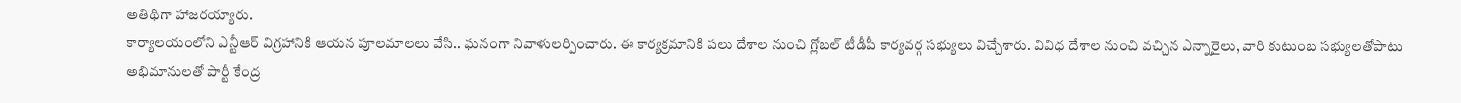అతిథిగా హాజరయ్యారు.
కార్యాలయంలోని ఎన్టీఆర్ విగ్రహానికి ఆయన పూలమాలలు వేసి.. ఘనంగా నివాళులర్పించారు. ఈ కార్యక్రమానికి పలు దేశాల నుంచి గ్లోబల్ టీడీపీ కార్యవర్గ సభ్యులు విచ్చేశారు. వివిధ దేశాల నుంచి వచ్చిన ఎన్నారైలు, వారి కుటుంబ సభ్యులతోపాటు అభిమానులతో పార్టీ కేంద్ర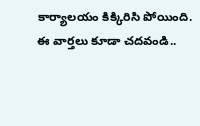కార్యాలయం కిక్కిరిసి పోయింది.
ఈ వార్తలు కూడా చదవండి..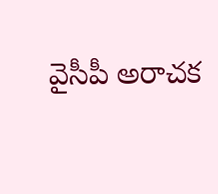వైసీపీ అరాచక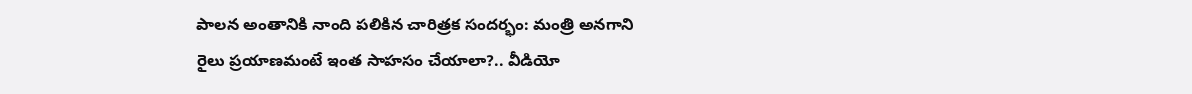పాలన అంతానికి నాంది పలికిన చారిత్రక సందర్భం: మంత్రి అనగాని
రైలు ప్రయాణమంటే ఇంత సాహసం చేయాలా?.. వీడియో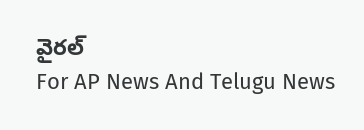వైరల్
For AP News And Telugu News